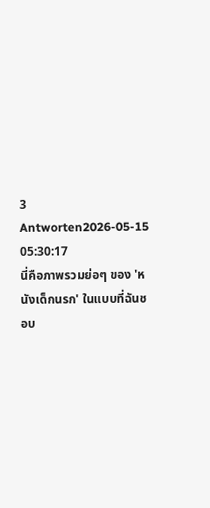3 Antworten2026-05-15 05:30:17
นี่คือภาพรวมย่อๆ ของ 'หนังเด็กนรก' ในแบบที่ฉันชอบ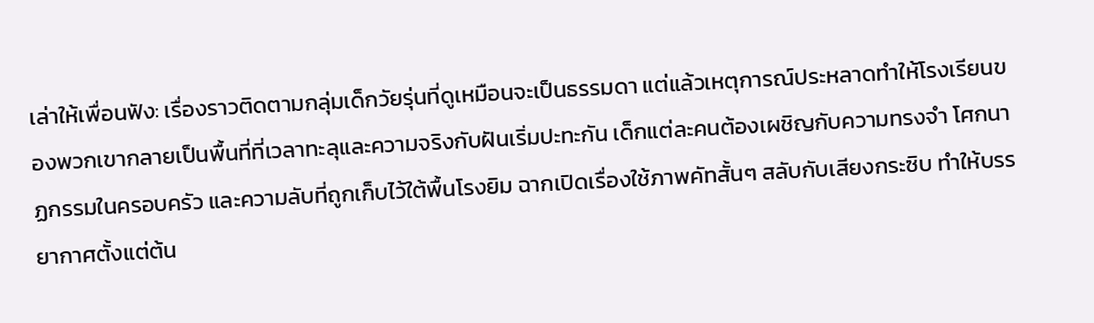เล่าให้เพื่อนฟัง: เรื่องราวติดตามกลุ่มเด็กวัยรุ่นที่ดูเหมือนจะเป็นธรรมดา แต่แล้วเหตุการณ์ประหลาดทำให้โรงเรียนของพวกเขากลายเป็นพื้นที่ที่เวลาทะลุและความจริงกับฝันเริ่มปะทะกัน เด็กแต่ละคนต้องเผชิญกับความทรงจำ โศกนาฏกรรมในครอบครัว และความลับที่ถูกเก็บไว้ใต้พื้นโรงยิม ฉากเปิดเรื่องใช้ภาพคัทสั้นๆ สลับกับเสียงกระซิบ ทำให้บรรยากาศตั้งแต่ต้น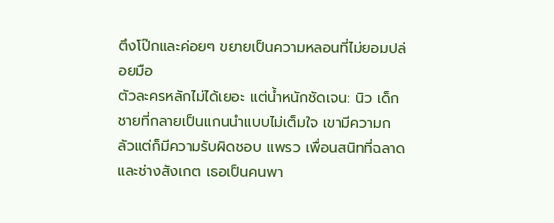ตึงโป๊กและค่อยๆ ขยายเป็นความหลอนที่ไม่ยอมปล่อยมือ
ตัวละครหลักไม่ได้เยอะ แต่น้ำหนักชัดเจน: นิว เด็กชายที่กลายเป็นแกนนำแบบไม่เต็มใจ เขามีความกลัวแต่ก็มีความรับผิดชอบ แพรว เพื่อนสนิทที่ฉลาดและช่างสังเกต เธอเป็นคนพา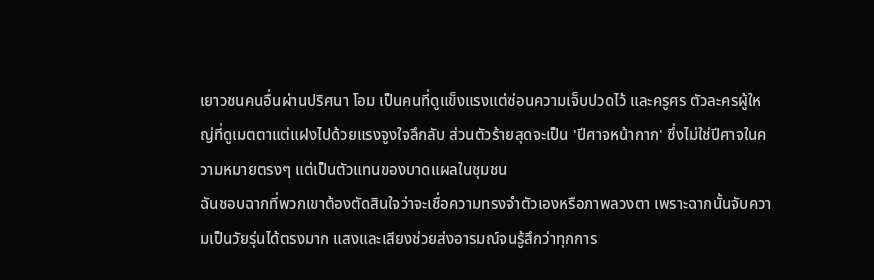เยาวชนคนอื่นผ่านปริศนา โอม เป็นคนที่ดูแข็งแรงแต่ซ่อนความเจ็บปวดไว้ และครูศร ตัวละครผู้ใหญ่ที่ดูเมตตาแต่แฝงไปด้วยแรงจูงใจลึกลับ ส่วนตัวร้ายสุดจะเป็น 'ปีศาจหน้ากาก' ซึ่งไม่ใช่ปีศาจในความหมายตรงๆ แต่เป็นตัวแทนของบาดแผลในชุมชน
ฉันชอบฉากที่พวกเขาต้องตัดสินใจว่าจะเชื่อความทรงจำตัวเองหรือภาพลวงตา เพราะฉากนั้นจับความเป็นวัยรุ่นได้ตรงมาก แสงและเสียงช่วยส่งอารมณ์จนรู้สึกว่าทุกการ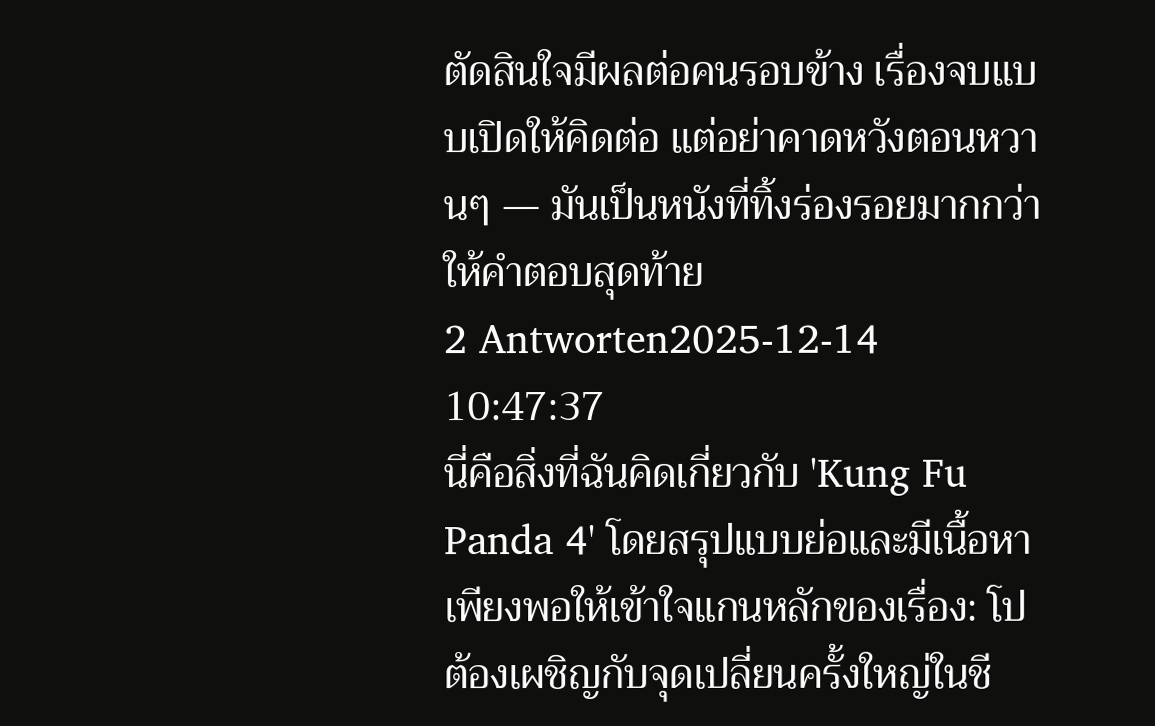ตัดสินใจมีผลต่อคนรอบข้าง เรื่องจบแบบเปิดให้คิดต่อ แต่อย่าคาดหวังตอนหวานๆ — มันเป็นหนังที่ทิ้งร่องรอยมากกว่าให้คำตอบสุดท้าย
2 Antworten2025-12-14 10:47:37
นี่คือสิ่งที่ฉันคิดเกี่ยวกับ 'Kung Fu Panda 4' โดยสรุปแบบย่อและมีเนื้อหาเพียงพอให้เข้าใจแกนหลักของเรื่อง: โปต้องเผชิญกับจุดเปลี่ยนครั้งใหญ่ในชี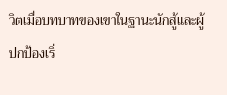วิตเมื่อบทบาทของเขาในฐานะนักสู้และผู้ปกป้องเริ่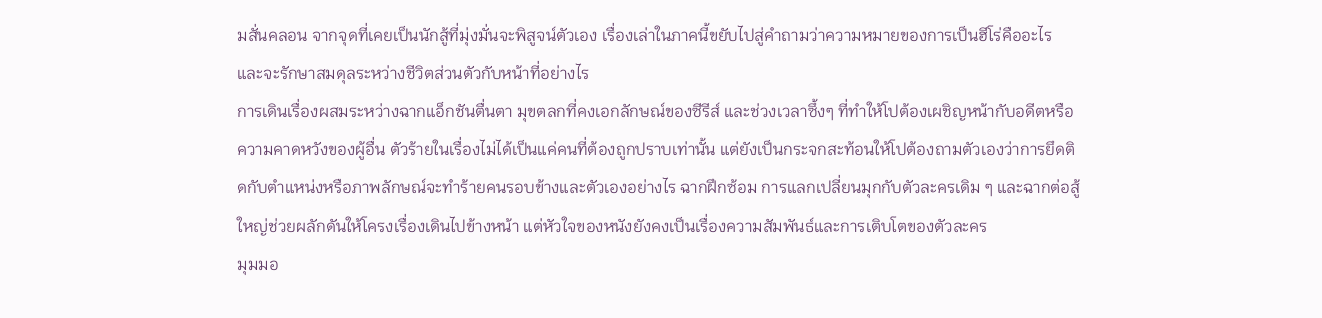มสั่นคลอน จากจุดที่เคยเป็นนักสู้ที่มุ่งมั่นจะพิสูจน์ตัวเอง เรื่องเล่าในภาคนี้ขยับไปสู่คำถามว่าความหมายของการเป็นฮีโร่คืออะไร และจะรักษาสมดุลระหว่างชีวิตส่วนตัวกับหน้าที่อย่างไร
การเดินเรื่องผสมระหว่างฉากแอ็กชันตื่นตา มุขตลกที่คงเอกลักษณ์ของซีรีส์ และช่วงเวลาซึ้งๆ ที่ทำให้โปต้องเผชิญหน้ากับอดีตหรือความคาดหวังของผู้อื่น ตัวร้ายในเรื่องไม่ได้เป็นแค่คนที่ต้องถูกปราบเท่านั้น แต่ยังเป็นกระจกสะท้อนให้โปต้องถามตัวเองว่าการยึดติดกับตำแหน่งหรือภาพลักษณ์จะทำร้ายคนรอบข้างและตัวเองอย่างไร ฉากฝึกซ้อม การแลกเปลี่ยนมุกกับตัวละครเดิม ๆ และฉากต่อสู้ใหญ่ช่วยผลักดันให้โครงเรื่องเดินไปข้างหน้า แต่หัวใจของหนังยังคงเป็นเรื่องความสัมพันธ์และการเติบโตของตัวละคร
มุมมอ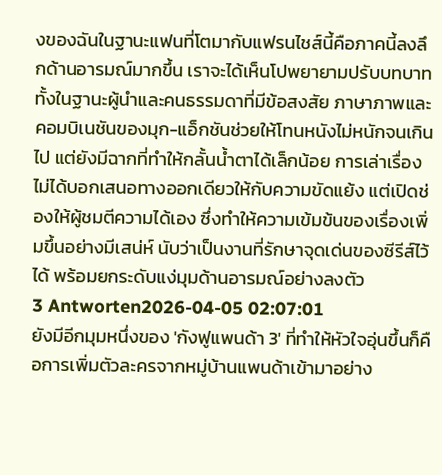งของฉันในฐานะแฟนที่โตมากับแฟรนไชส์นี้คือภาคนี้ลงลึกด้านอารมณ์มากขึ้น เราจะได้เห็นโปพยายามปรับบทบาททั้งในฐานะผู้นำและคนธรรมดาที่มีข้อสงสัย ภาษาภาพและคอมบิเนชันของมุก-แอ็กชันช่วยให้โทนหนังไม่หนักจนเกินไป แต่ยังมีฉากที่ทำให้กลั้นน้ำตาได้เล็กน้อย การเล่าเรื่องไม่ได้บอกเสนอทางออกเดียวให้กับความขัดแย้ง แต่เปิดช่องให้ผู้ชมตีความได้เอง ซึ่งทำให้ความเข้มข้นของเรื่องเพิ่มขึ้นอย่างมีเสน่ห์ นับว่าเป็นงานที่รักษาจุดเด่นของซีรีส์ไว้ได้ พร้อมยกระดับแง่มุมด้านอารมณ์อย่างลงตัว
3 Antworten2026-04-05 02:07:01
ยังมีอีกมุมหนึ่งของ 'กังฟูแพนด้า 3' ที่ทำให้หัวใจอุ่นขึ้นก็คือการเพิ่มตัวละครจากหมู่บ้านแพนด้าเข้ามาอย่าง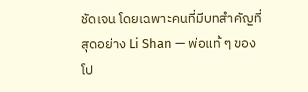ชัดเจน โดยเฉพาะคนที่มีบทสำคัญที่สุดอย่าง Li Shan — พ่อแท้ ๆ ของโป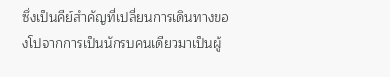ซึ่งเป็นคีย์สำคัญที่เปลี่ยนการเดินทางของโปจากการเป็นนักรบคนเดียวมาเป็นผู้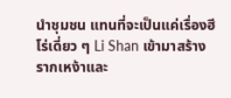นำชุมชน แทนที่จะเป็นแค่เรื่องฮีโร่เดี่ยว ๆ Li Shan เข้ามาสร้างรากเหง้าและ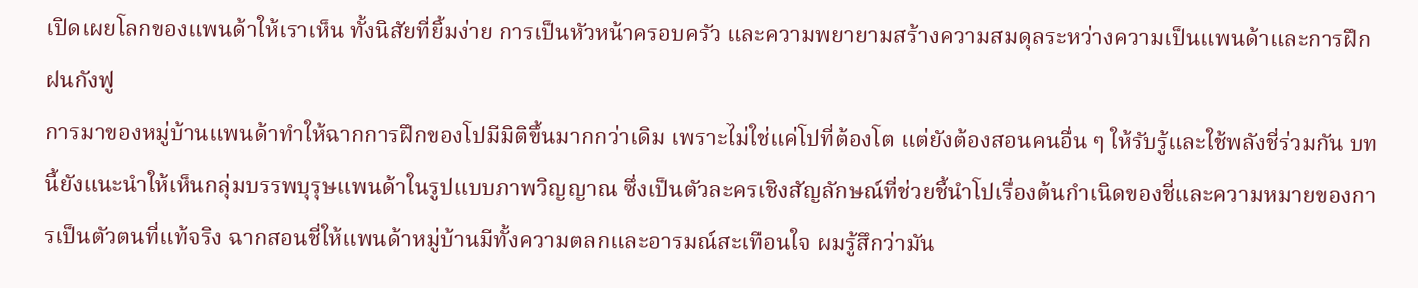เปิดเผยโลกของแพนด้าให้เราเห็น ทั้งนิสัยที่ยิ้มง่าย การเป็นหัวหน้าครอบครัว และความพยายามสร้างความสมดุลระหว่างความเป็นแพนด้าและการฝึกฝนกังฟู
การมาของหมู่บ้านแพนด้าทำให้ฉากการฝึกของโปมีมิติขึ้นมากกว่าเดิม เพราะไม่ใช่แค่โปที่ต้องโต แต่ยังต้องสอนคนอื่น ๆ ให้รับรู้และใช้พลังชี่ร่วมกัน บทนี้ยังแนะนำให้เห็นกลุ่มบรรพบุรุษแพนด้าในรูปแบบภาพวิญญาณ ซึ่งเป็นตัวละครเชิงสัญลักษณ์ที่ช่วยชี้นำโปเรื่องต้นกำเนิดของชี่และความหมายของการเป็นตัวตนที่แท้จริง ฉากสอนชี่ให้แพนด้าหมู่บ้านมีทั้งความตลกและอารมณ์สะเทือนใจ ผมรู้สึกว่ามัน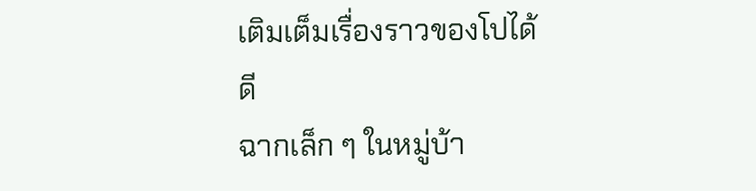เติมเต็มเรื่องราวของโปได้ดี
ฉากเล็ก ๆ ในหมู่บ้า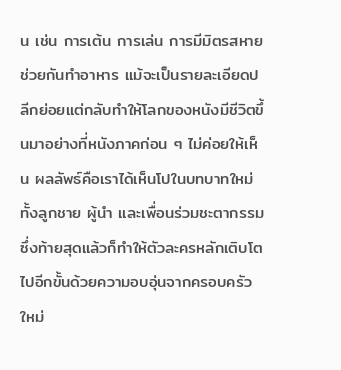น เช่น การเต้น การเล่น การมีมิตรสหายช่วยกันทำอาหาร แม้จะเป็นรายละเอียดปลีกย่อยแต่กลับทำให้โลกของหนังมีชีวิตขึ้นมาอย่างที่หนังภาคก่อน ๆ ไม่ค่อยให้เห็น ผลลัพธ์คือเราได้เห็นโปในบทบาทใหม่ทั้งลูกชาย ผู้นำ และเพื่อนร่วมชะตากรรม ซึ่งท้ายสุดแล้วก็ทำให้ตัวละครหลักเติบโตไปอีกขั้นด้วยความอบอุ่นจากครอบครัวใหม่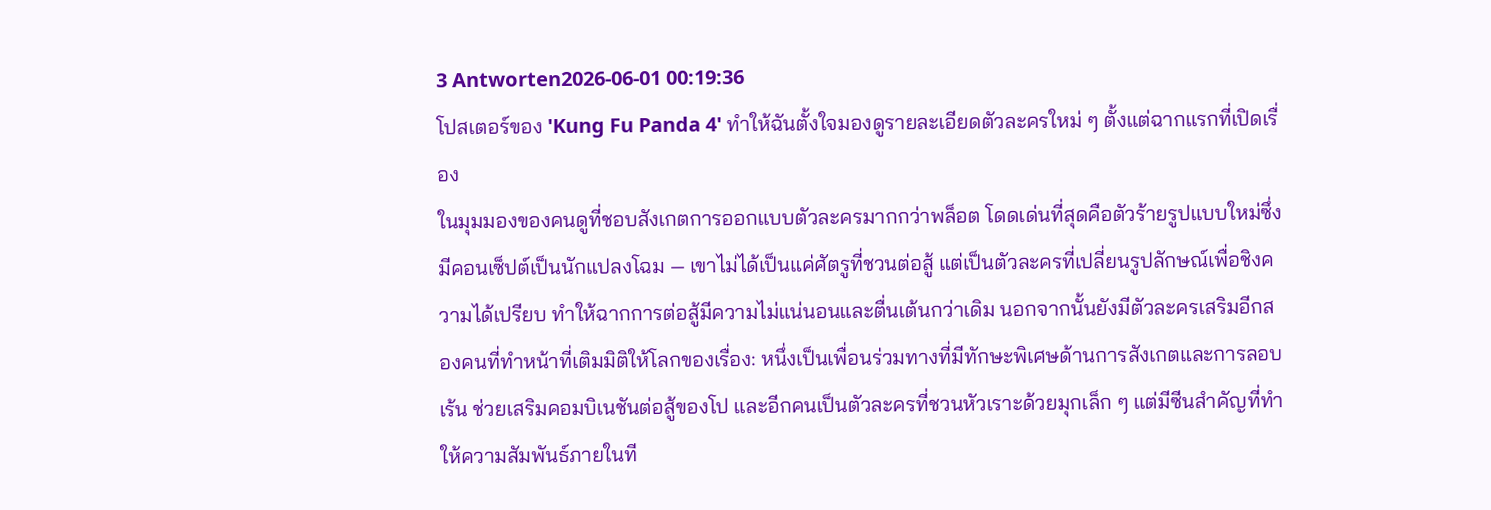3 Antworten2026-06-01 00:19:36
โปสเตอร์ของ 'Kung Fu Panda 4' ทำให้ฉันตั้งใจมองดูรายละเอียดตัวละครใหม่ ๆ ตั้งแต่ฉากแรกที่เปิดเรื่อง
ในมุมมองของคนดูที่ชอบสังเกตการออกแบบตัวละครมากกว่าพล็อต โดดเด่นที่สุดคือตัวร้ายรูปแบบใหม่ซึ่งมีคอนเซ็ปต์เป็นนักแปลงโฉม — เขาไม่ได้เป็นแค่ศัตรูที่ชวนต่อสู้ แต่เป็นตัวละครที่เปลี่ยนรูปลักษณ์เพื่อชิงความได้เปรียบ ทำให้ฉากการต่อสู้มีความไม่แน่นอนและตื่นเต้นกว่าเดิม นอกจากนั้นยังมีตัวละครเสริมอีกสองคนที่ทำหน้าที่เติมมิติให้โลกของเรื่อง: หนึ่งเป็นเพื่อนร่วมทางที่มีทักษะพิเศษด้านการสังเกตและการลอบเร้น ช่วยเสริมคอมบิเนชันต่อสู้ของโป และอีกคนเป็นตัวละครที่ชวนหัวเราะด้วยมุกเล็ก ๆ แต่มีซีนสำคัญที่ทำให้ความสัมพันธ์ภายในที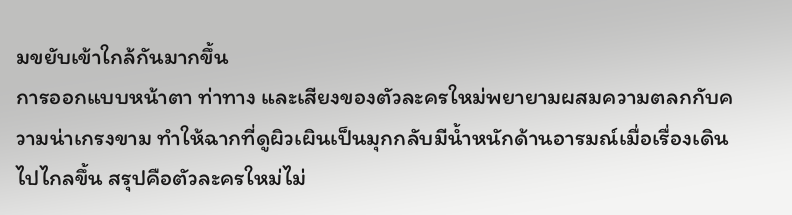มขยับเข้าใกล้กันมากขึ้น
การออกแบบหน้าตา ท่าทาง และเสียงของตัวละครใหม่พยายามผสมความตลกกับความน่าเกรงขาม ทำให้ฉากที่ดูผิวเผินเป็นมุกกลับมีน้ำหนักด้านอารมณ์เมื่อเรื่องเดินไปไกลขึ้น สรุปคือตัวละครใหม่ไม่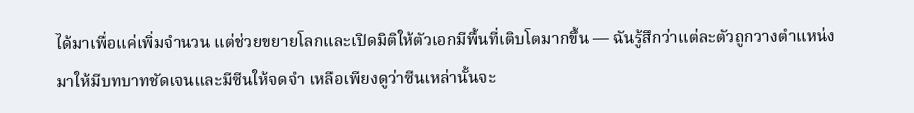ได้มาเพื่อแค่เพิ่มจำนวน แต่ช่วยขยายโลกและเปิดมิติให้ตัวเอกมีพื้นที่เติบโตมากขึ้น — ฉันรู้สึกว่าแต่ละตัวถูกวางตำแหน่งมาให้มีบทบาทชัดเจนและมีซีนให้จดจำ เหลือเพียงดูว่าซีนเหล่านั้นจะ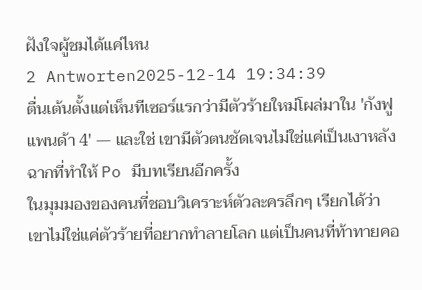ฝังใจผู้ชมได้แค่ไหน
2 Antworten2025-12-14 19:34:39
ตื่นเต้นตั้งแต่เห็นทีเซอร์แรกว่ามีตัวร้ายใหม่โผล่มาใน 'กังฟูแพนด้า 4' — และใช่ เขามีตัวตนชัดเจนไม่ใช่แค่เป็นเงาหลังฉากที่ทำให้ Po มีบทเรียนอีกครั้ง
ในมุมมองของคนที่ชอบวิเคราะห์ตัวละครลึกๆ เรียกได้ว่าเขาไม่ใช่แค่ตัวร้ายที่อยากทำลายโลก แต่เป็นคนที่ท้าทายคอ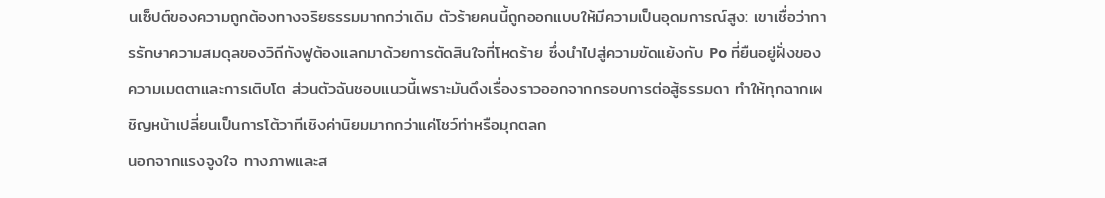นเซ็ปต์ของความถูกต้องทางจริยธรรมมากกว่าเดิม ตัวร้ายคนนี้ถูกออกแบบให้มีความเป็นอุดมการณ์สูง: เขาเชื่อว่าการรักษาความสมดุลของวิถีกังฟูต้องแลกมาด้วยการตัดสินใจที่โหดร้าย ซึ่งนำไปสู่ความขัดแย้งกับ Po ที่ยืนอยู่ฝั่งของความเมตตาและการเติบโต ส่วนตัวฉันชอบแนวนี้เพราะมันดึงเรื่องราวออกจากกรอบการต่อสู้ธรรมดา ทำให้ทุกฉากเผชิญหน้าเปลี่ยนเป็นการโต้วาทีเชิงค่านิยมมากกว่าแค่โชว์ท่าหรือมุกตลก
นอกจากแรงจูงใจ ทางภาพและส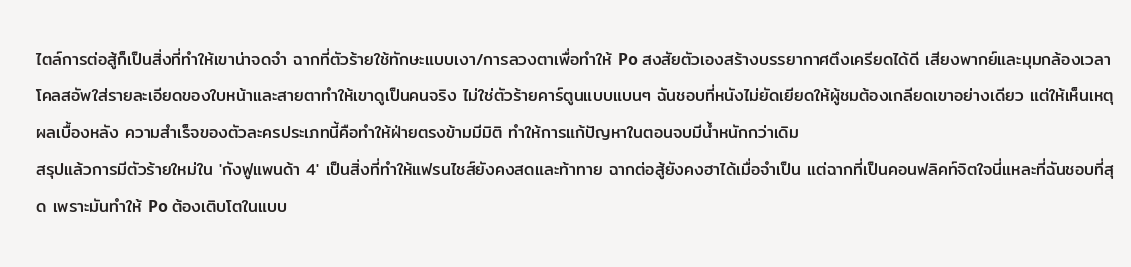ไตล์การต่อสู้ก็เป็นสิ่งที่ทำให้เขาน่าจดจำ ฉากที่ตัวร้ายใช้ทักษะแบบเงา/การลวงตาเพื่อทำให้ Po สงสัยตัวเองสร้างบรรยากาศตึงเครียดได้ดี เสียงพากย์และมุมกล้องเวลาโคลสอัพใส่รายละเอียดของใบหน้าและสายตาทำให้เขาดูเป็นคนจริง ไม่ใช่ตัวร้ายคาร์ตูนแบบแบนๆ ฉันชอบที่หนังไม่ยัดเยียดให้ผู้ชมต้องเกลียดเขาอย่างเดียว แต่ให้เห็นเหตุผลเบื้องหลัง ความสำเร็จของตัวละครประเภทนี้คือทำให้ฝ่ายตรงข้ามมีมิติ ทำให้การแก้ปัญหาในตอนจบมีน้ำหนักกว่าเดิม
สรุปแล้วการมีตัวร้ายใหม่ใน 'กังฟูแพนด้า 4' เป็นสิ่งที่ทำให้แฟรนไชส์ยังคงสดและท้าทาย ฉากต่อสู้ยังคงฮาได้เมื่อจำเป็น แต่ฉากที่เป็นคอนฟลิคท์จิตใจนี่แหละที่ฉันชอบที่สุด เพราะมันทำให้ Po ต้องเติบโตในแบบ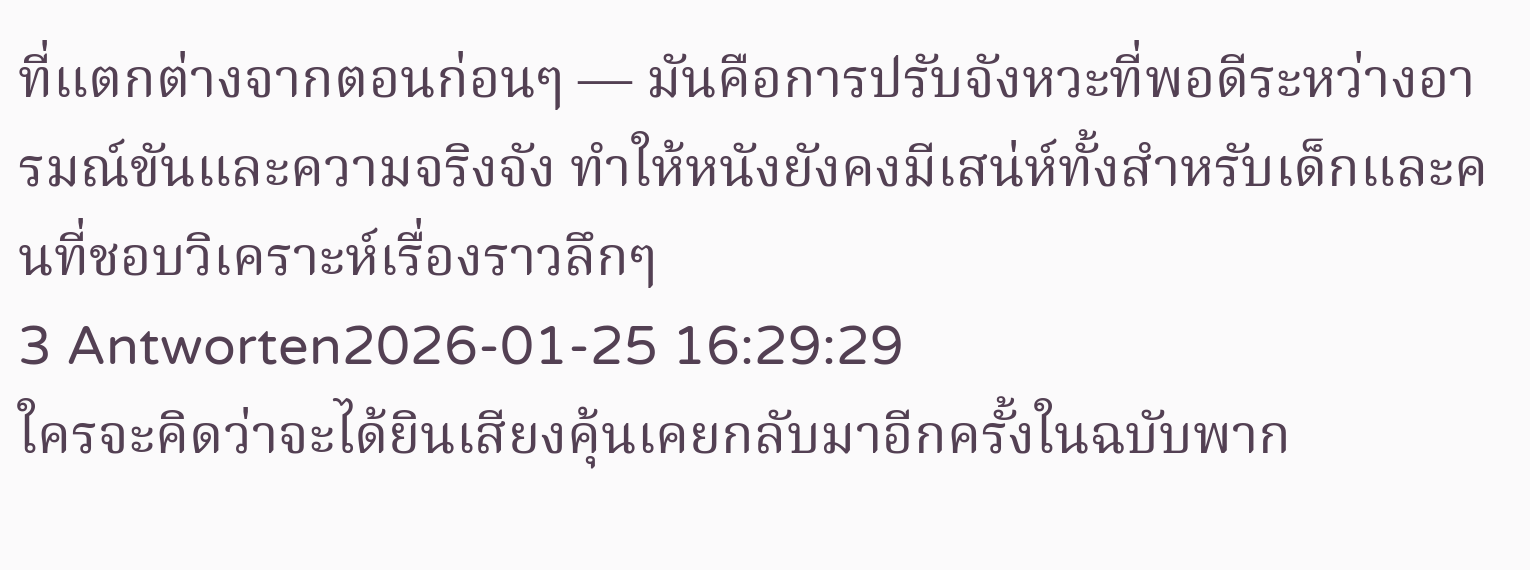ที่แตกต่างจากตอนก่อนๆ — มันคือการปรับจังหวะที่พอดีระหว่างอารมณ์ขันและความจริงจัง ทำให้หนังยังคงมีเสน่ห์ทั้งสำหรับเด็กและคนที่ชอบวิเคราะห์เรื่องราวลึกๆ
3 Antworten2026-01-25 16:29:29
ใครจะคิดว่าจะได้ยินเสียงคุ้นเคยกลับมาอีกครั้งในฉบับพาก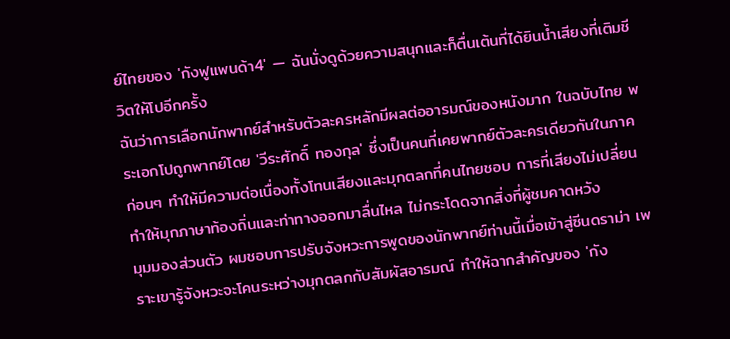ย์ไทยของ 'กังฟูแพนด้า4' — ฉันนั่งดูด้วยความสนุกและก็ตื่นเต้นที่ได้ยินน้ำเสียงที่เติมชีวิตให้โปอีกครั้ง
ฉันว่าการเลือกนักพากย์สำหรับตัวละครหลักมีผลต่ออารมณ์ของหนังมาก ในฉบับไทย พระเอกโปถูกพากย์โดย 'วีระศักดิ์ ทองกุล' ซึ่งเป็นคนที่เคยพากย์ตัวละครเดียวกันในภาคก่อนๆ ทำให้มีความต่อเนื่องทั้งโทนเสียงและมุกตลกที่คนไทยชอบ การที่เสียงไม่เปลี่ยนทำให้มุกภาษาท้องถิ่นและท่าทางออกมาลื่นไหล ไม่กระโดดจากสิ่งที่ผู้ชมคาดหวัง
มุมมองส่วนตัว ผมชอบการปรับจังหวะการพูดของนักพากย์ท่านนี้เมื่อเข้าสู่ซีนดราม่า เพราะเขารู้จังหวะจะโคนระหว่างมุกตลกกับสัมผัสอารมณ์ ทำให้ฉากสำคัญของ 'กัง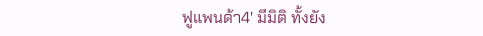ฟูแพนด้า4' มีมิติ ทั้งยัง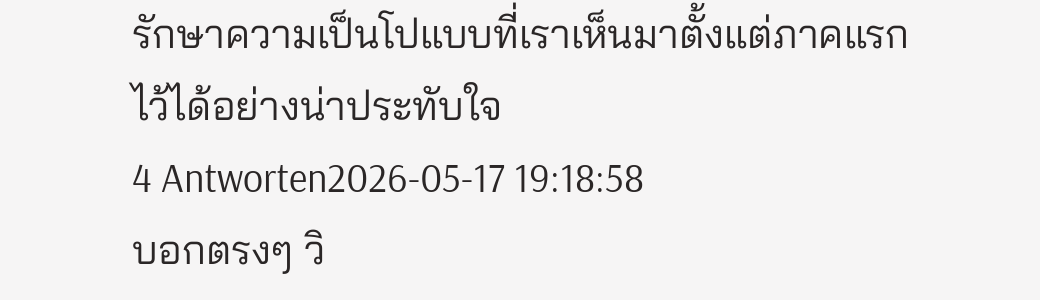รักษาความเป็นโปแบบที่เราเห็นมาตั้งแต่ภาคแรกไว้ได้อย่างน่าประทับใจ
4 Antworten2026-05-17 19:18:58
บอกตรงๆ วิ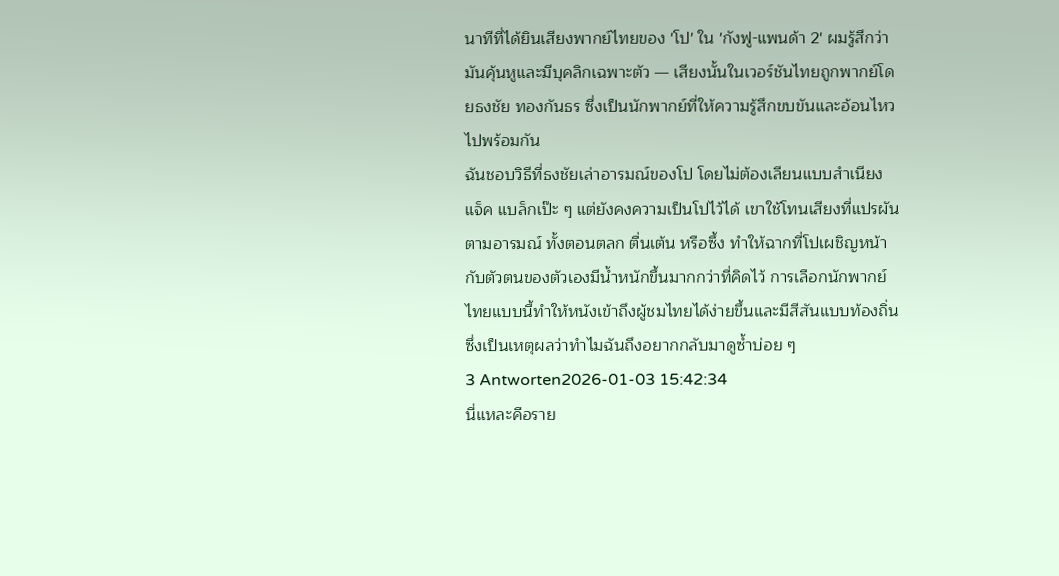นาทีที่ได้ยินเสียงพากย์ไทยของ 'โป' ใน 'กังฟู-แพนด้า 2' ผมรู้สึกว่ามันคุ้นหูและมีบุคลิกเฉพาะตัว — เสียงนั้นในเวอร์ชันไทยถูกพากย์โดยธงชัย ทองกันธร ซึ่งเป็นนักพากย์ที่ให้ความรู้สึกขบขันและอ้อนไหวไปพร้อมกัน
ฉันชอบวิธีที่ธงชัยเล่าอารมณ์ของโป โดยไม่ต้องเลียนแบบสำเนียงแจ็ค แบล็กเป๊ะ ๆ แต่ยังคงความเป็นโปไว้ได้ เขาใช้โทนเสียงที่แปรผันตามอารมณ์ ทั้งตอนตลก ตื่นเต้น หรือซึ้ง ทำให้ฉากที่โปเผชิญหน้ากับตัวตนของตัวเองมีน้ำหนักขึ้นมากกว่าที่คิดไว้ การเลือกนักพากย์ไทยแบบนี้ทำให้หนังเข้าถึงผู้ชมไทยได้ง่ายขึ้นและมีสีสันแบบท้องถิ่น ซึ่งเป็นเหตุผลว่าทำไมฉันถึงอยากกลับมาดูซ้ำบ่อย ๆ
3 Antworten2026-01-03 15:42:34
นี่แหละคือราย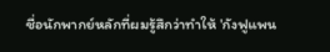ชื่อนักพากย์หลักที่ผมรู้สึกว่าทำให้ 'กังฟูแพน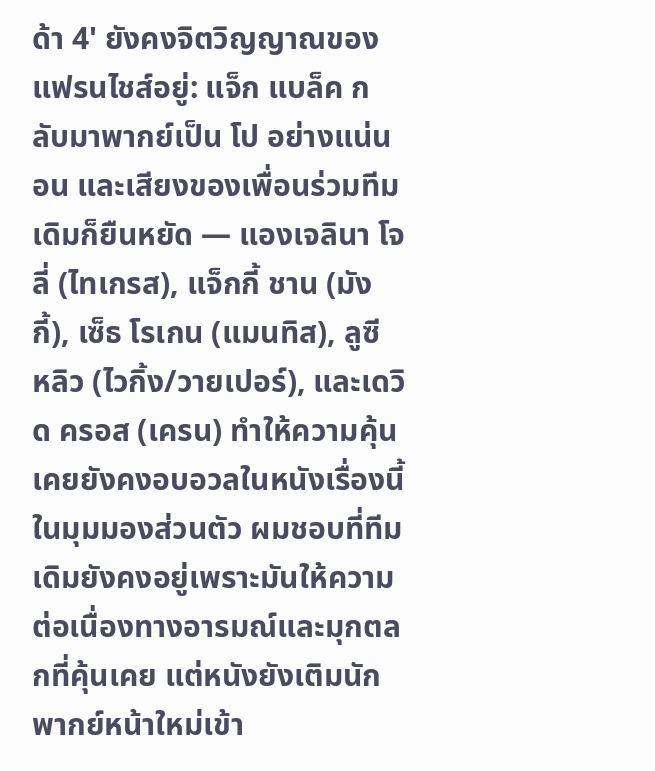ด้า 4' ยังคงจิตวิญญาณของแฟรนไชส์อยู่: แจ็ก แบล็ค กลับมาพากย์เป็น โป อย่างแน่นอน และเสียงของเพื่อนร่วมทีมเดิมก็ยืนหยัด — แองเจลินา โจลี่ (ไทเกรส), แจ็กกี้ ชาน (มังกี้), เซ็ธ โรเกน (แมนทิส), ลูซี หลิว (ไวกิ้ง/วายเปอร์), และเดวิด ครอส (เครน) ทำให้ความคุ้นเคยยังคงอบอวลในหนังเรื่องนี้
ในมุมมองส่วนตัว ผมชอบที่ทีมเดิมยังคงอยู่เพราะมันให้ความต่อเนื่องทางอารมณ์และมุกตลกที่คุ้นเคย แต่หนังยังเติมนักพากย์หน้าใหม่เข้า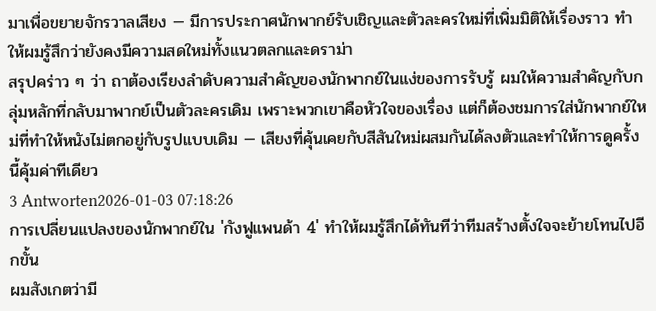มาเพื่อขยายจักรวาลเสียง — มีการประกาศนักพากย์รับเชิญและตัวละครใหม่ที่เพิ่มมิติให้เรื่องราว ทำให้ผมรู้สึกว่ายังคงมีความสดใหม่ทั้งแนวตลกและดราม่า
สรุปคร่าว ๆ ว่า ถาต้องเรียงลำดับความสำคัญของนักพากย์ในแง่ของการรับรู้ ผมให้ความสำคัญกับกลุ่มหลักที่กลับมาพากย์เป็นตัวละครเดิม เพราะพวกเขาคือหัวใจของเรื่อง แต่ก็ต้องชมการใส่นักพากย์ใหม่ที่ทำให้หนังไม่ตกอยู่กับรูปแบบเดิม — เสียงที่คุ้นเคยกับสีสันใหม่ผสมกันได้ลงตัวและทำให้การดูครั้งนี้คุ้มค่าทีเดียว
3 Antworten2026-01-03 07:18:26
การเปลี่ยนแปลงของนักพากย์ใน 'กังฟูแพนด้า 4' ทำให้ผมรู้สึกได้ทันทีว่าทีมสร้างตั้งใจจะย้ายโทนไปอีกขั้น
ผมสังเกตว่ามี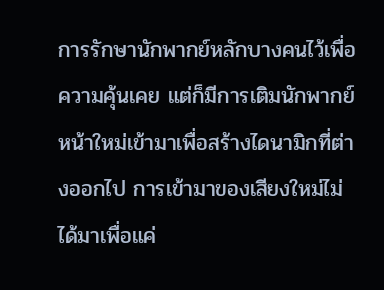การรักษานักพากย์หลักบางคนไว้เพื่อความคุ้นเคย แต่ก็มีการเติมนักพากย์หน้าใหม่เข้ามาเพื่อสร้างไดนามิกที่ต่างออกไป การเข้ามาของเสียงใหม่ไม่ได้มาเพื่อแค่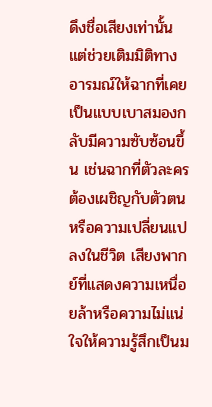ดึงชื่อเสียงเท่านั้น แต่ช่วยเติมมิติทางอารมณ์ให้ฉากที่เคยเป็นแบบเบาสมองกลับมีความซับซ้อนขึ้น เช่นฉากที่ตัวละครต้องเผชิญกับตัวตนหรือความเปลี่ยนแปลงในชีวิต เสียงพากย์ที่แสดงความเหนื่อยล้าหรือความไม่แน่ใจให้ความรู้สึกเป็นม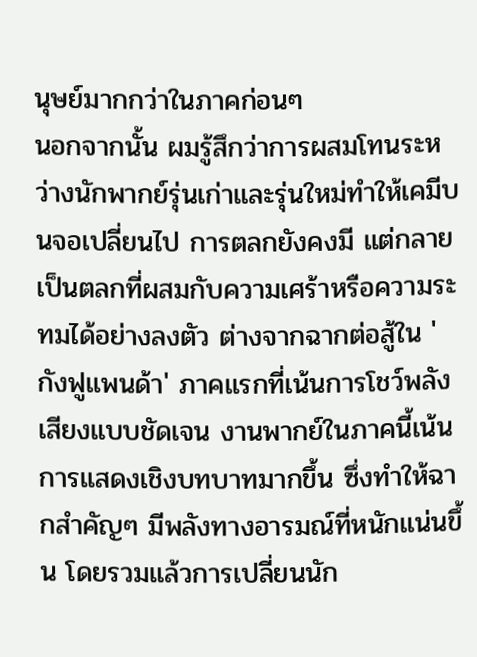นุษย์มากกว่าในภาคก่อนๆ
นอกจากนั้น ผมรู้สึกว่าการผสมโทนระหว่างนักพากย์รุ่นเก่าและรุ่นใหม่ทำให้เคมีบนจอเปลี่ยนไป การตลกยังคงมี แต่กลายเป็นตลกที่ผสมกับความเศร้าหรือความระทมได้อย่างลงตัว ต่างจากฉากต่อสู้ใน 'กังฟูแพนด้า' ภาคแรกที่เน้นการโชว์พลังเสียงแบบชัดเจน งานพากย์ในภาคนี้เน้นการแสดงเชิงบทบาทมากขึ้น ซึ่งทำให้ฉากสำคัญๆ มีพลังทางอารมณ์ที่หนักแน่นขึ้น โดยรวมแล้วการเปลี่ยนนัก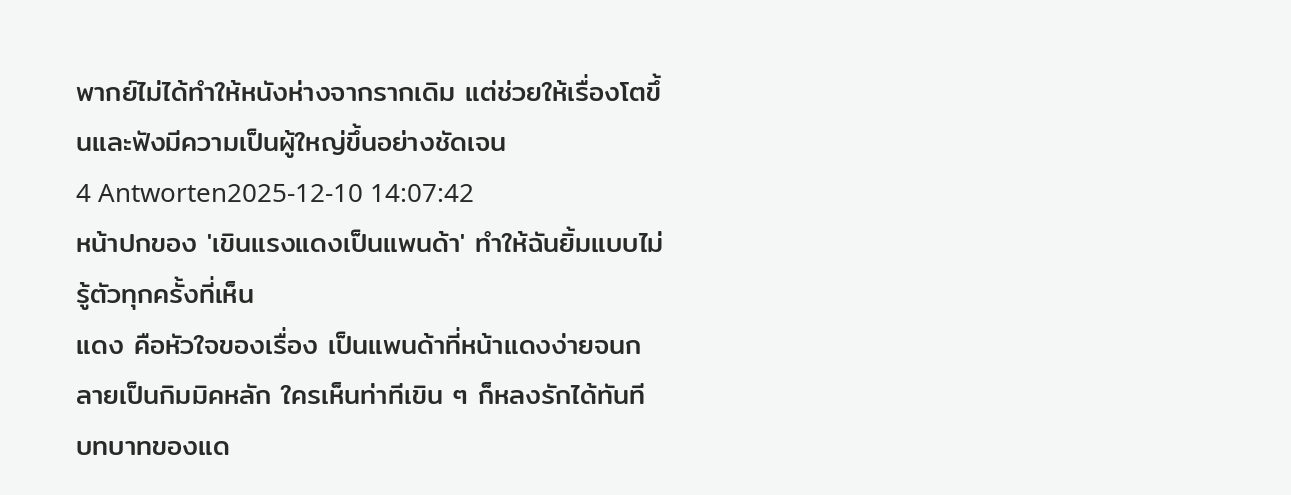พากย์ไม่ได้ทำให้หนังห่างจากรากเดิม แต่ช่วยให้เรื่องโตขึ้นและฟังมีความเป็นผู้ใหญ่ขึ้นอย่างชัดเจน
4 Antworten2025-12-10 14:07:42
หน้าปกของ 'เขินแรงแดงเป็นแพนด้า' ทำให้ฉันยิ้มแบบไม่รู้ตัวทุกครั้งที่เห็น
แดง คือหัวใจของเรื่อง เป็นแพนด้าที่หน้าแดงง่ายจนกลายเป็นกิมมิคหลัก ใครเห็นท่าทีเขิน ๆ ก็หลงรักได้ทันที บทบาทของแด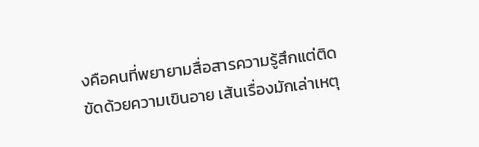งคือคนที่พยายามสื่อสารความรู้สึกแต่ติดขัดด้วยความเขินอาย เส้นเรื่องมักเล่าเหตุ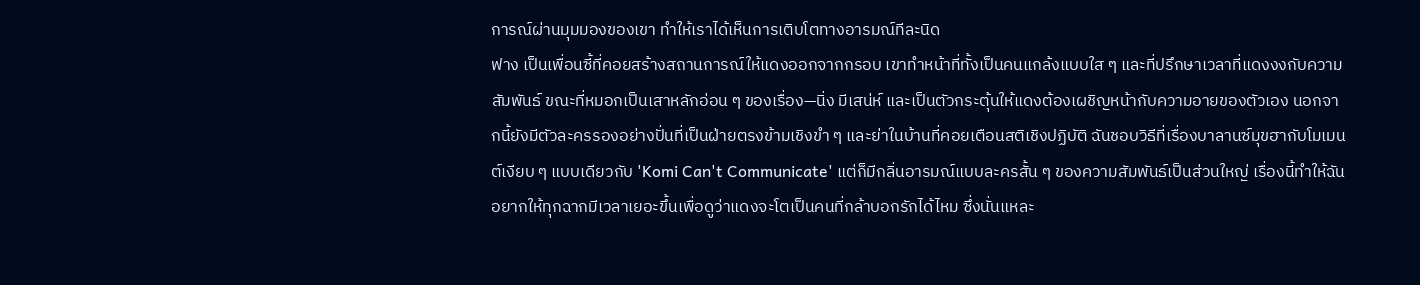การณ์ผ่านมุมมองของเขา ทำให้เราได้เห็นการเติบโตทางอารมณ์ทีละนิด
ฟาง เป็นเพื่อนซี้ที่คอยสร้างสถานการณ์ให้แดงออกจากกรอบ เขาทำหน้าที่ทั้งเป็นคนแกล้งแบบใส ๆ และที่ปรึกษาเวลาที่แดงงงกับความสัมพันธ์ ขณะที่หมอกเป็นเสาหลักอ่อน ๆ ของเรื่อง—นิ่ง มีเสน่ห์ และเป็นตัวกระตุ้นให้แดงต้องเผชิญหน้ากับความอายของตัวเอง นอกจากนี้ยังมีตัวละครรองอย่างปั่นที่เป็นฝ่ายตรงข้ามเชิงขำ ๆ และย่าในบ้านที่คอยเตือนสติเชิงปฏิบัติ ฉันชอบวิธีที่เรื่องบาลานซ์มุขฮากับโมเมนต์เงียบ ๆ แบบเดียวกับ 'Komi Can't Communicate' แต่ก็มีกลิ่นอารมณ์แบบละครสั้น ๆ ของความสัมพันธ์เป็นส่วนใหญ่ เรื่องนี้ทำให้ฉันอยากให้ทุกฉากมีเวลาเยอะขึ้นเพื่อดูว่าแดงจะโตเป็นคนที่กล้าบอกรักได้ไหม ซึ่งนั่นแหละ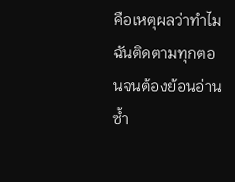คือเหตุผลว่าทำไมฉันติดตามทุกตอนจนต้องย้อนอ่านซ้ำ